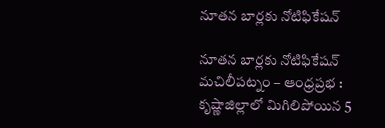నూతన బార్లకు నోటిఫికేషన్

నూతన బార్లకు నోటిఫికేషన్
మచిలీపట్నం – ఆంధ్రప్రభ : కృష్ణాజిల్లాలో మిగిలిపోయిన 5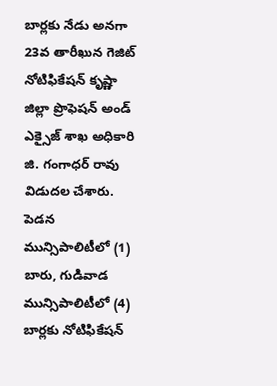బార్లకు నేడు అనగా 23వ తారీఖున గెజిట్ నోటిఫికేషన్ కృష్ణా జిల్లా ప్రొఫెషన్ అండ్ ఎక్సైజ్ శాఖ అధికారి జి. గంగాధర్ రావు విడుదల చేశారు. పెడన మున్సిపాలిటీలో (1) బారు, గుడివాడ మున్సిపాలిటీలో (4) బార్లకు నోటిఫికేషన్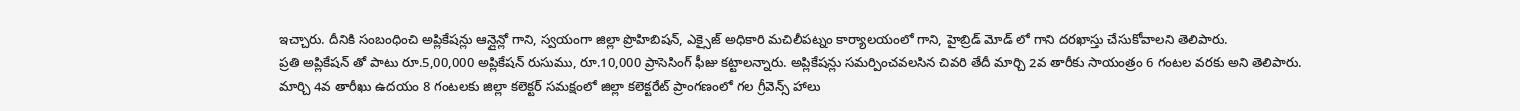ఇచ్చారు. దీనికి సంబంధించి అప్లికేషన్లు ఆన్లైన్లో గాని, స్వయంగా జిల్లా ప్రొహిబిషన్, ఎక్సైజ్ అధికారి మచిలీపట్నం కార్యాలయంలో గాని, హైబ్రిడ్ మోడ్ లో గాని దరఖాస్తు చేసుకోవాలని తెలిపారు.
ప్రతి అప్లికేషన్ తో పాటు రూ.5,00,000 అప్లికేషన్ రుసుము, రూ.10,000 ప్రాసెసింగ్ ఫీజు కట్టాలన్నారు. అప్లికేషన్లు సమర్పించవలసిన చివరి తేదీ మార్చి 2వ తారీకు సాయంత్రం 6 గంటల వరకు అని తెలిపారు. మార్చి 4వ తారీఖు ఉదయం 8 గంటలకు జిల్లా కలెక్టర్ సమక్షంలో జిల్లా కలెక్టరేట్ ప్రాంగణంలో గల గ్రీవెన్స్ హాలు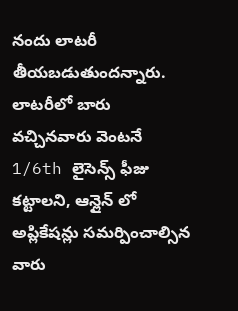నందు లాటరీ తీయబడుతుందన్నారు.
లాటరీలో బారు వచ్చినవారు వెంటనే 1/6th లైసెన్స్ ఫీజు కట్టాలని, ఆన్లైన్ లో అప్లికేషన్లు సమర్పించాల్సిన వారు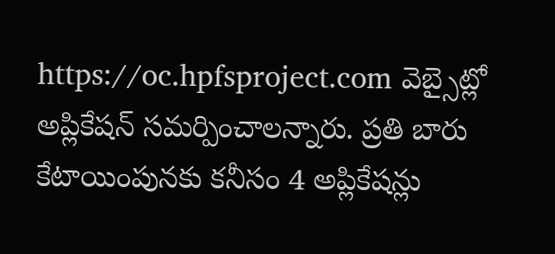https://oc.hpfsproject.com వెబ్సైట్లో అప్లికేషన్ సమర్పించాలన్నారు. ప్రతి బారు కేటాయింపునకు కనీసం 4 అప్లికేషన్లు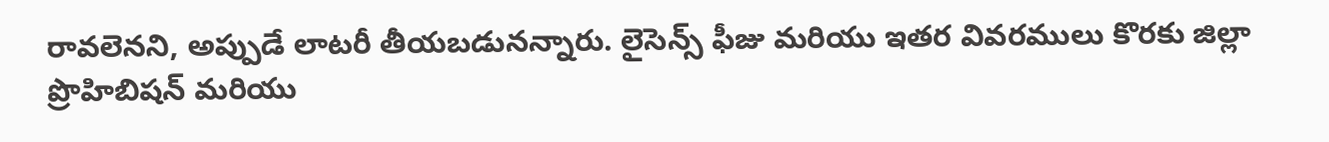రావలెనని, అప్పుడే లాటరీ తీయబడునన్నారు. లైసెన్స్ ఫీజు మరియు ఇతర వివరములు కొరకు జిల్లా ప్రొహిబిషన్ మరియు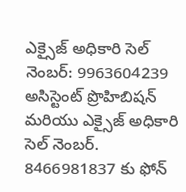ఎక్సైజ్ అధికారి సెల్ నెంబర్: 9963604239 అసిస్టెంట్ ప్రొహిబిషన్ మరియు ఎక్సైజ్ అధికారి సెల్ నెంబర్. 8466981837 కు ఫోన్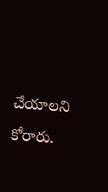చేయాలని కోరారు.